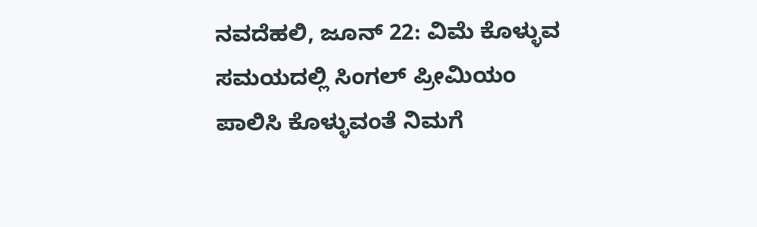ನವದೆಹಲಿ, ಜೂನ್ 22: ವಿಮೆ ಕೊಳ್ಳುವ ಸಮಯದಲ್ಲಿ ಸಿಂಗಲ್ ಪ್ರೀಮಿಯಂ ಪಾಲಿಸಿ ಕೊಳ್ಳುವಂತೆ ನಿಮಗೆ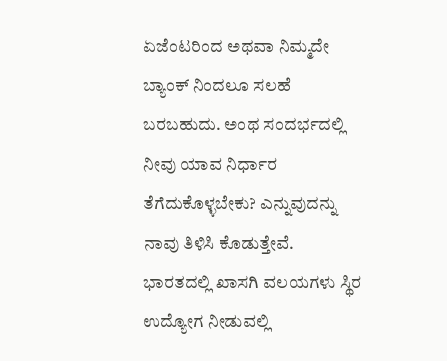ಏಜೆಂಟರಿಂದ ಅಥವಾ ನಿಮ್ಮದೇ ಬ್ಯಾಂಕ್ ನಿಂದಲೂ ಸಲಹೆ ಬರಬಹುದು. ಅಂಥ ಸಂದರ್ಭದಲ್ಲಿ ನೀವು ಯಾವ ನಿರ್ಧಾರ ತೆಗೆದುಕೊಳ್ಳಬೇಕು? ಎನ್ನುವುದನ್ನು ನಾವು ತಿಳಿಸಿ ಕೊಡುತ್ತೇವೆ.
ಭಾರತದಲ್ಲಿ ಖಾಸಗಿ ವಲಯಗಳು ಸ್ಥಿರ ಉದ್ಯೋಗ ನೀಡುವಲ್ಲಿ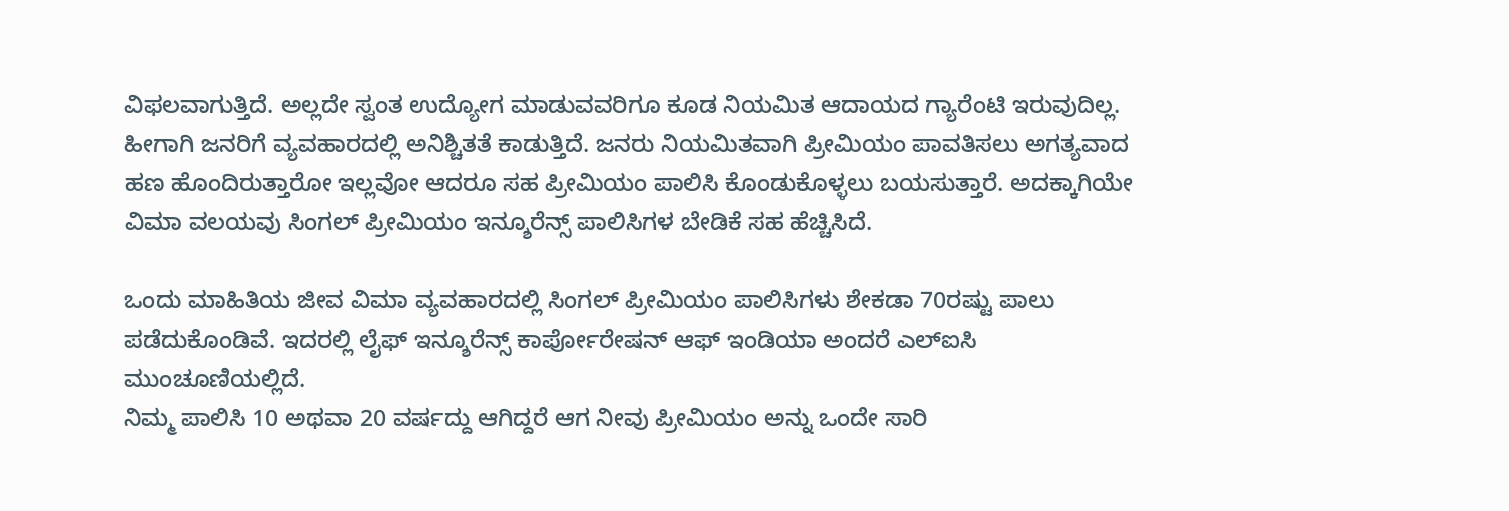ವಿಫಲವಾಗುತ್ತಿದೆ. ಅಲ್ಲದೇ ಸ್ವಂತ ಉದ್ಯೋಗ ಮಾಡುವವರಿಗೂ ಕೂಡ ನಿಯಮಿತ ಆದಾಯದ ಗ್ಯಾರೆಂಟಿ ಇರುವುದಿಲ್ಲ. ಹೀಗಾಗಿ ಜನರಿಗೆ ವ್ಯವಹಾರದಲ್ಲಿ ಅನಿಶ್ಚಿತತೆ ಕಾಡುತ್ತಿದೆ. ಜನರು ನಿಯಮಿತವಾಗಿ ಪ್ರೀಮಿಯಂ ಪಾವತಿಸಲು ಅಗತ್ಯವಾದ ಹಣ ಹೊಂದಿರುತ್ತಾರೋ ಇಲ್ಲವೋ ಆದರೂ ಸಹ ಪ್ರೀಮಿಯಂ ಪಾಲಿಸಿ ಕೊಂಡುಕೊಳ್ಳಲು ಬಯಸುತ್ತಾರೆ. ಅದಕ್ಕಾಗಿಯೇ ವಿಮಾ ವಲಯವು ಸಿಂಗಲ್ ಪ್ರೀಮಿಯಂ ಇನ್ಶೂರೆನ್ಸ್ ಪಾಲಿಸಿಗಳ ಬೇಡಿಕೆ ಸಹ ಹೆಚ್ಚಿಸಿದೆ.

ಒಂದು ಮಾಹಿತಿಯ ಜೀವ ವಿಮಾ ವ್ಯವಹಾರದಲ್ಲಿ ಸಿಂಗಲ್ ಪ್ರೀಮಿಯಂ ಪಾಲಿಸಿಗಳು ಶೇಕಡಾ 70ರಷ್ಟು ಪಾಲು ಪಡೆದುಕೊಂಡಿವೆ. ಇದರಲ್ಲಿ ಲೈಫ್ ಇನ್ಶೂರೆನ್ಸ್ ಕಾರ್ಪೋರೇಷನ್ ಆಫ್ ಇಂಡಿಯಾ ಅಂದರೆ ಎಲ್ಐಸಿ ಮುಂಚೂಣಿಯಲ್ಲಿದೆ.
ನಿಮ್ಮ ಪಾಲಿಸಿ 10 ಅಥವಾ 20 ವರ್ಷದ್ದು ಆಗಿದ್ದರೆ ಆಗ ನೀವು ಪ್ರೀಮಿಯಂ ಅನ್ನು ಒಂದೇ ಸಾರಿ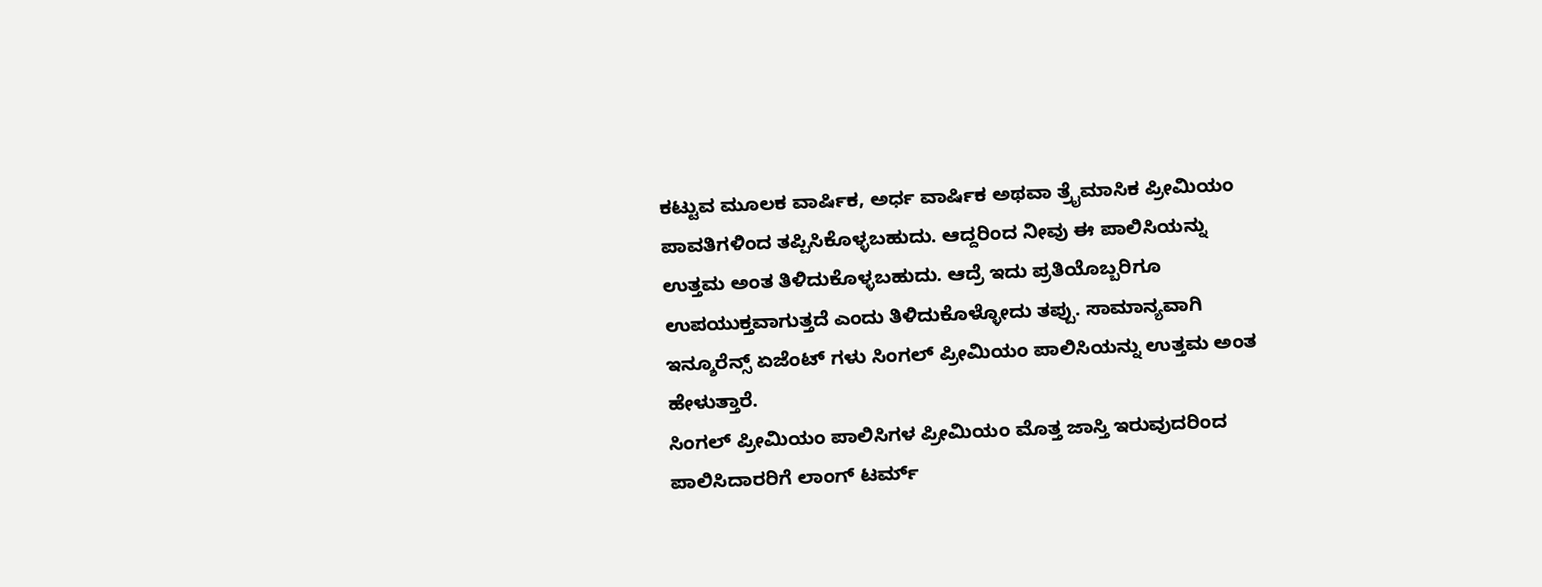ಕಟ್ಟುವ ಮೂಲಕ ವಾರ್ಷಿಕ, ಅರ್ಧ ವಾರ್ಷಿಕ ಅಥವಾ ತ್ರೈಮಾಸಿಕ ಪ್ರೀಮಿಯಂ ಪಾವತಿಗಳಿಂದ ತಪ್ಪಿಸಿಕೊಳ್ಳಬಹುದು. ಆದ್ದರಿಂದ ನೀವು ಈ ಪಾಲಿಸಿಯನ್ನು ಉತ್ತಮ ಅಂತ ತಿಳಿದುಕೊಳ್ಳಬಹುದು. ಆದ್ರೆ ಇದು ಪ್ರತಿಯೊಬ್ಬರಿಗೂ ಉಪಯುಕ್ತವಾಗುತ್ತದೆ ಎಂದು ತಿಳಿದುಕೊಳ್ಳೋದು ತಪ್ಪು. ಸಾಮಾನ್ಯವಾಗಿ ಇನ್ಶೂರೆನ್ಸ್ ಏಜೆಂಟ್ ಗಳು ಸಿಂಗಲ್ ಪ್ರೀಮಿಯಂ ಪಾಲಿಸಿಯನ್ನು ಉತ್ತಮ ಅಂತ ಹೇಳುತ್ತಾರೆ.
ಸಿಂಗಲ್ ಪ್ರೀಮಿಯಂ ಪಾಲಿಸಿಗಳ ಪ್ರೀಮಿಯಂ ಮೊತ್ತ ಜಾಸ್ತಿ ಇರುವುದರಿಂದ ಪಾಲಿಸಿದಾರರಿಗೆ ಲಾಂಗ್ ಟರ್ಮ್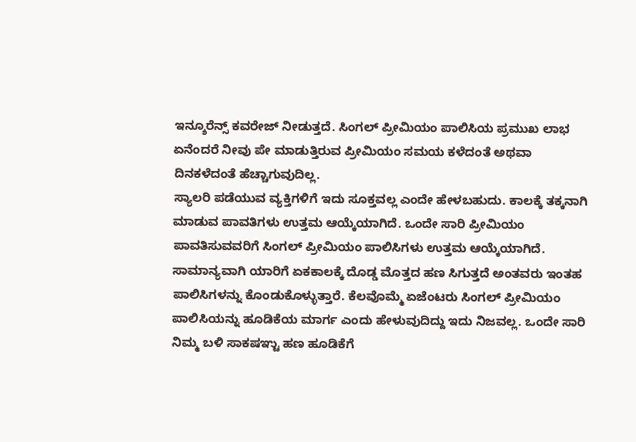ಇನ್ಶೂರೆನ್ಸ್ ಕವರೇಜ್ ನೀಡುತ್ತದೆ. ಸಿಂಗಲ್ ಪ್ರೀಮಿಯಂ ಪಾಲಿಸಿಯ ಪ್ರಮುಖ ಲಾಭ ಏನೆಂದರೆ ನೀವು ಪೇ ಮಾಡುತ್ತಿರುವ ಪ್ರೀಮಿಯಂ ಸಮಯ ಕಳೆದಂತೆ ಅಥವಾ ದಿನಕಳೆದಂತೆ ಹೆಚ್ಚಾಗುವುದಿಲ್ಲ.
ಸ್ಯಾಲರಿ ಪಡೆಯುವ ವ್ಯಕ್ತಿಗಳಿಗೆ ಇದು ಸೂಕ್ತವಲ್ಲ ಎಂದೇ ಹೇಳಬಹುದು. ಕಾಲಕ್ಕೆ ತಕ್ಕನಾಗಿ ಮಾಡುವ ಪಾವತಿಗಳು ಉತ್ತಮ ಆಯ್ಕೆಯಾಗಿದೆ. ಒಂದೇ ಸಾರಿ ಪ್ರೀಮಿಯಂ ಪಾವತಿಸುವವರಿಗೆ ಸಿಂಗಲ್ ಪ್ರೀಮಿಯಂ ಪಾಲಿಸಿಗಳು ಉತ್ತಮ ಆಯ್ಕೆಯಾಗಿದೆ.
ಸಾಮಾನ್ಯವಾಗಿ ಯಾರಿಗೆ ಏಕಕಾಲಕ್ಕೆ ದೊಡ್ಡ ಮೊತ್ತದ ಹಣ ಸಿಗುತ್ತದೆ ಅಂತವರು ಇಂತಹ ಪಾಲಿಸಿಗಳನ್ನು ಕೊಂಡುಕೊಳ್ಳುತ್ತಾರೆ. ಕೆಲವೊಮ್ಮೆ ಏಜೆಂಟರು ಸಿಂಗಲ್ ಪ್ರೀಮಿಯಂ ಪಾಲಿಸಿಯನ್ನು ಹೂಡಿಕೆಯ ಮಾರ್ಗ ಎಂದು ಹೇಳುವುದಿದ್ದು ಇದು ನಿಜವಲ್ಲ. ಒಂದೇ ಸಾರಿ ನಿಮ್ಮ ಬಳಿ ಸಾಕಷಞ್ಟು ಹಣ ಹೂಡಿಕೆಗೆ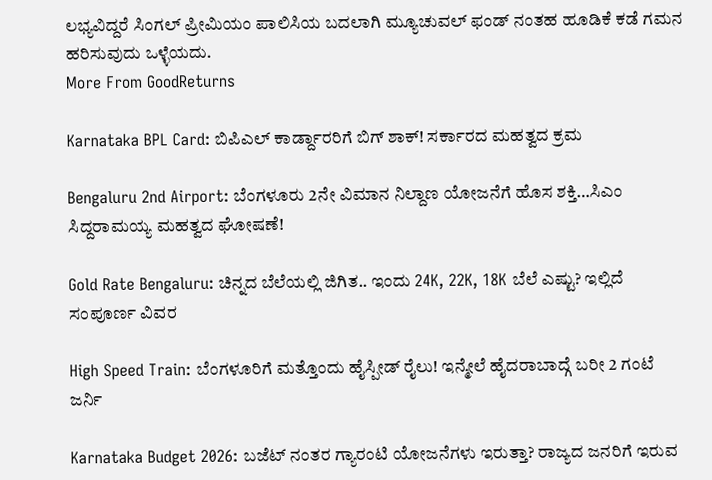ಲಭ್ಯವಿದ್ದರೆ ಸಿಂಗಲ್ ಪ್ರೀಮಿಯಂ ಪಾಲಿಸಿಯ ಬದಲಾಗಿ ಮ್ಯೂಚುವಲ್ ಫಂಡ್ ನಂತಹ ಹೂಡಿಕೆ ಕಡೆ ಗಮನ ಹರಿಸುವುದು ಒಳ್ಳೆಯದು.
More From GoodReturns

Karnataka BPL Card: ಬಿಪಿಎಲ್ ಕಾರ್ಡ್ದಾರರಿಗೆ ಬಿಗ್ ಶಾಕ್! ಸರ್ಕಾರದ ಮಹತ್ವದ ಕ್ರಮ

Bengaluru 2nd Airport: ಬೆಂಗಳೂರು 2ನೇ ವಿಮಾನ ನಿಲ್ದಾಣ ಯೋಜನೆಗೆ ಹೊಸ ಶಕ್ತಿ…ಸಿಎಂ ಸಿದ್ದರಾಮಯ್ಯ ಮಹತ್ವದ ಘೋಷಣೆ!

Gold Rate Bengaluru: ಚಿನ್ನದ ಬೆಲೆಯಲ್ಲಿ ಜಿಗಿತ.. ಇಂದು 24K, 22K, 18K ಬೆಲೆ ಎಷ್ಟು? ಇಲ್ಲಿದೆ ಸಂಪೂರ್ಣ ವಿವರ

High Speed Train: ಬೆಂಗಳೂರಿಗೆ ಮತ್ತೊಂದು ಹೈಸ್ಪೀಡ್ ರೈಲು! ಇನ್ಮೇಲೆ ಹೈದರಾಬಾದ್ಗೆ ಬರೀ 2 ಗಂಟೆ ಜರ್ನಿ

Karnataka Budget 2026: ಬಜೆಟ್ ನಂತರ ಗ್ಯಾರಂಟಿ ಯೋಜನೆಗಳು ಇರುತ್ತಾ? ರಾಜ್ಯದ ಜನರಿಗೆ ಇರುವ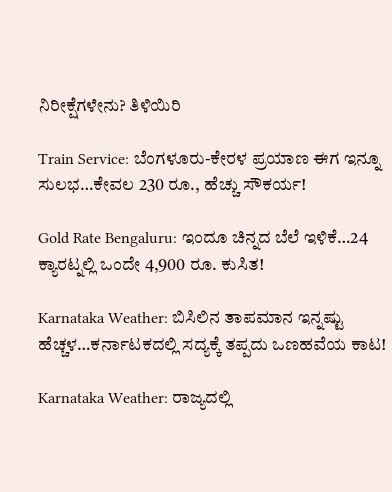ನಿರೀಕ್ಷೆಗಳೇನು? ತಿಳಿಯಿರಿ

Train Service: ಬೆಂಗಳೂರು-ಕೇರಳ ಪ್ರಯಾಣ ಈಗ ಇನ್ನೂ ಸುಲಭ…ಕೇವಲ 230 ರೂ., ಹೆಚ್ಚು ಸೌಕರ್ಯ!

Gold Rate Bengaluru: ಇಂದೂ ಚಿನ್ನದ ಬೆಲೆ ಇಳಿಕೆ…24 ಕ್ಯಾರಟ್ನಲ್ಲಿ ಒಂದೇ 4,900 ರೂ. ಕುಸಿತ!

Karnataka Weather: ಬಿಸಿಲಿನ ತಾಪಮಾನ ಇನ್ನಷ್ಟು ಹೆಚ್ಚಳ…ಕರ್ನಾಟಕದಲ್ಲಿ ಸದ್ಯಕ್ಕೆ ತಪ್ಪದು ಒಣಹವೆಯ ಕಾಟ!

Karnataka Weather: ರಾಜ್ಯದಲ್ಲಿ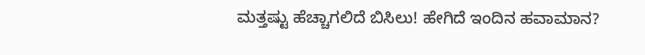ಮತ್ತಷ್ಟು ಹೆಚ್ಚಾಗಲಿದೆ ಬಿಸಿಲು! ಹೇಗಿದೆ ಇಂದಿನ ಹವಾಮಾನ?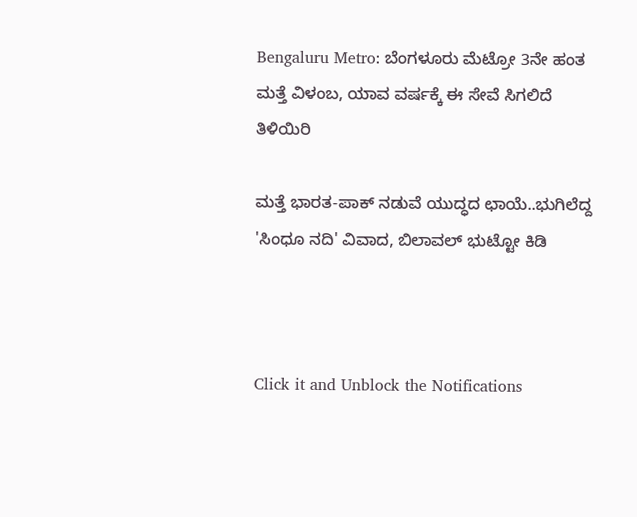Bengaluru Metro: ಬೆಂಗಳೂರು ಮೆಟ್ರೋ 3ನೇ ಹಂತ ಮತ್ತೆ ವಿಳಂಬ, ಯಾವ ವರ್ಷಕ್ಕೆ ಈ ಸೇವೆ ಸಿಗಲಿದೆ ತಿಳಿಯಿರಿ

ಮತ್ತೆ ಭಾರತ-ಪಾಕ್ ನಡುವೆ ಯುದ್ಧದ ಛಾಯೆ..ಭುಗಿಲೆದ್ದ 'ಸಿಂಧೂ ನದಿ' ವಿವಾದ, ಬಿಲಾವಲ್ ಭುಟ್ಟೋ ಕಿಡಿ



Click it and Unblock the Notifications